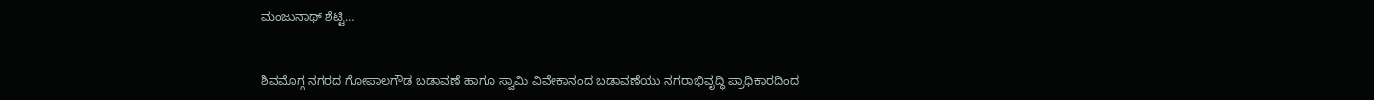ಮಂಜುನಾಥ್ ಶೆಟ್ಟಿ…


ಶಿವಮೊಗ್ಗ ನಗರದ ಗೋಪಾಲಗೌಡ ಬಡಾವಣೆ ಹಾಗೂ ಸ್ವಾಮಿ ವಿವೇಕಾನಂದ ಬಡಾವಣೆಯು ನಗರಾಭಿವೃದ್ಧಿ ಪ್ರಾಧಿಕಾರದಿಂದ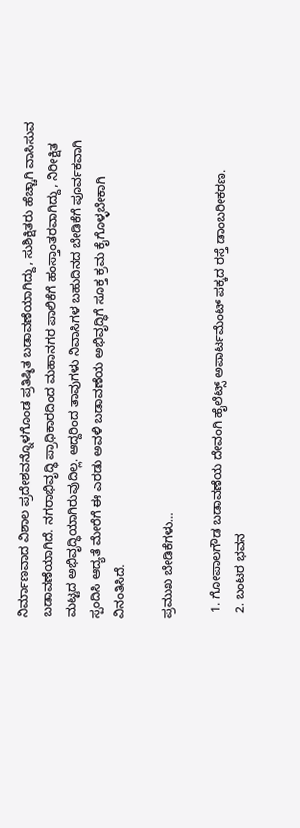ನಿರ್ಮಾಣವಾದ ವಿಶಾಲ ಪ್ರದೇಶವನ್ನೊಳಗೊಂಡ ಪ್ರತಿಷ್ಠಿತ ಬಡಾವಣೆಯಾಗಿದ್ದು, ಸುಶಿಕ್ಷಿತರು ಹೆಚ್ಚಾಗಿ ವಾಸಿಸುವ ಬಡಾವಣೆಯಾಗಿದೆ. ನಗರಾಭಿವೃದ್ಧಿ ಪ್ರಾಧಿಕಾರದಿಂದ ಮಹಾನಗರ ಪಾಲಿಕೆಗೆ ಹಂಸ್ತಾಂತರವಾಗಿದ್ದು, ನಿರೀಕ್ಷಿತ ಮಟ್ಟದ ಅಭಿವೃದ್ಧಿಯಾಗಿರುವುದಿಲ್ಲ. ಆದ್ದರಿಂದ ತಾವುಗಳು ನಿವಾಸಿಗಳ ಬಹುದಿನದ ಬೇಡಿಕೆಗೆ ಪೂರ್ವಕವಾಗಿ ಸ್ಪಂದಿಸಿ ಆದ್ಯತೆ ಮೇರೆಗೆ ಈ ಎರಡು ಅವಳಿ ಬಡಾವಣೆಯ ಅಭಿವೃದ್ಧಿಗೆ ಸೂಕ್ತ ಕ್ರಮ ಕೈಗೊಳ್ಳಬೇಕಾಗಿ ವಿನಂತಿಸಿದೆ.

ಪ್ರಮುಖ ಬೇಡಿಕೆಗಳು…

  1. ಗೋಪಾಲಗೌಡ ಬಡಾವಣೆಯ ದೇವಂಗಿ ಹೈಲೆಟ್ಸ್ ಅಪಾರ್ಟಮೆಂಟ್ ಪಕ್ಕದ ರಸ್ತೆ ಡಾಂಬರೀಕರಣ.
  2. ಬಂಟರ ಭವನ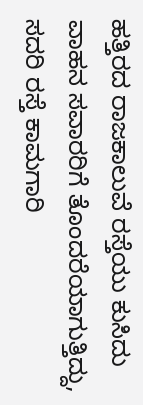ಹತ್ತಿರದ ರಾಜಕಾಲುವೆ ರಸ್ತೆಯು ಕುಸಿದು ವಾಹನ ಸವಾರರಿಗೆ ತೊಂದರೆಯಾಗುತ್ತಿದ್ದು, ಸದರಿ ರಸ್ತೆ ಕಾಮಗಾರಿ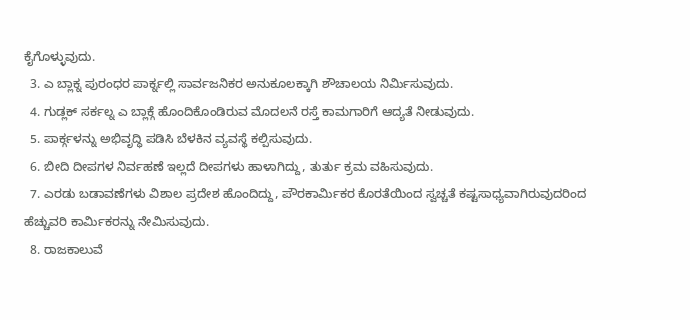ಕೈಗೊಳ್ಳುವುದು.
  3. ಎ ಬ್ಲಾಕ್ನ ಪುರಂಧರ ಪಾರ್ಕ್ನಲ್ಲಿ ಸಾರ್ವಜನಿಕರ ಅನುಕೂಲಕ್ಕಾಗಿ ಶೌಚಾಲಯ ನಿರ್ಮಿಸುವುದು.
  4. ಗುಡ್ಲಕ್ ಸರ್ಕಲ್ನ ಎ ಬ್ಲಾಕ್ಗೆ ಹೊಂದಿಕೊಂಡಿರುವ ಮೊದಲನೆ ರಸ್ತೆ ಕಾಮಗಾರಿಗೆ ಆದ್ಯತೆ ನೀಡುವುದು.
  5. ಪಾರ್ಕ್ಗಳನ್ನು ಅಭಿವೃದ್ಧಿ ಪಡಿಸಿ ಬೆಳಕಿನ ವ್ಯವಸ್ಥೆ ಕಲ್ಪಿಸುವುದು.
  6. ಬೀದಿ ದೀಪಗಳ ನಿರ್ವಹಣೆ ಇಲ್ಲದೆ ದೀಪಗಳು ಹಾಳಾಗಿದ್ದು, ತುರ್ತು ಕ್ರಮ ವಹಿಸುವುದು.
  7. ಎರಡು ಬಡಾವಣೆಗಳು ವಿಶಾಲ ಪ್ರದೇಶ ಹೊಂದಿದ್ದು, ಪೌರಕಾರ್ಮಿಕರ ಕೊರತೆಯಿಂದ ಸ್ವಚ್ಚತೆ ಕಷ್ಟಸಾಧ್ಯವಾಗಿರುವುದರಿಂದ ಹೆಚ್ಚುವರಿ ಕಾರ್ಮಿಕರನ್ನು ನೇಮಿಸುವುದು.
  8. ರಾಜಕಾಲುವೆ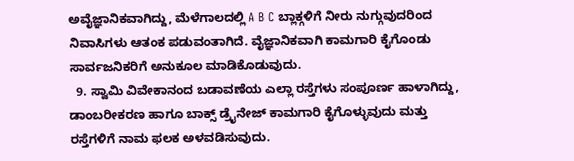ಅವೈಜ್ಞಾನಿಕವಾಗಿದ್ದು, ಮೆಳೆಗಾಲದಲ್ಲಿ A B C ಬ್ಲಾಕ್ಗಳಿಗೆ ನೀರು ನುಗ್ಗುವುದರಿಂದ ನಿವಾಸಿಗಳು ಆತಂಕ ಪಡುವಂತಾಗಿದೆ. ವೈಜ್ಞಾನಿಕವಾಗಿ ಕಾಮಗಾರಿ ಕೈಗೊಂಡು ಸಾರ್ವಜನಿಕರಿಗೆ ಅನುಕೂಲ ಮಾಡಿಕೊಡುವುದು.
  9. ಸ್ವಾಮಿ ವಿವೇಕಾನಂದ ಬಡಾವಣೆಯ ಎಲ್ಲಾ ರಸ್ತೆಗಳು ಸಂಪೂರ್ಣ ಹಾಳಾಗಿದ್ದು, ಡಾಂಬರೀಕರಣ ಹಾಗೂ ಬಾಕ್ಸ್ ಡ್ರೈನೇಜ್ ಕಾಮಗಾರಿ ಕೈಗೊಳ್ಳುವುದು ಮತ್ತು ರಸ್ತೆಗಳಿಗೆ ನಾಮ ಫಲಕ ಅಳವಡಿಸುವುದು.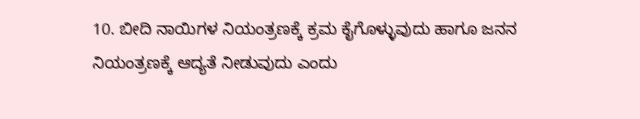10. ಬೀದಿ ನಾಯಿಗಳ ನಿಯಂತ್ರಣಕ್ಕೆ ಕ್ರಮ ಕೈಗೊಳ್ಳುವುದು ಹಾಗೂ ಜನನ ನಿಯಂತ್ರಣಕ್ಕೆ ಆದ್ಯತೆ ನೀಡುವುದು ಎಂದು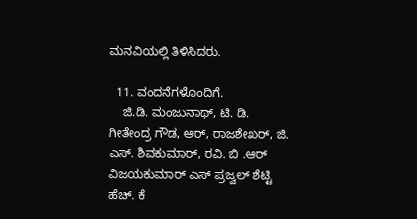ಮನವಿಯಲ್ಲಿ ತಿಳಿಸಿದರು.

  11. ವಂದನೆಗಳೊಂದಿಗೆ.
    ಜಿ.ಡಿ. ಮಂಜುನಾಥ್, ಟಿ. ಡಿ. ಗೀತೇಂದ್ರ ಗೌಡ, ಆರ್, ರಾಜಶೇಖರ್, ಜಿ. ಎಸ್. ಶಿವಕುಮಾರ್, ರವಿ. ಬಿ .ಆರ್ ವಿಜಯಕುಮಾರ್ ಎಸ್ ಪ್ರಜ್ವಲ್ ಶೆಟ್ಟಿ ಹೆಚ್. ಕೆ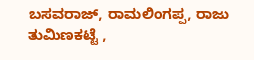ಬಸವರಾಜ್, ರಾಮಲಿಂಗಪ್ಪ, ರಾಜು ತುಮಿಣಕಟ್ಟೆ ,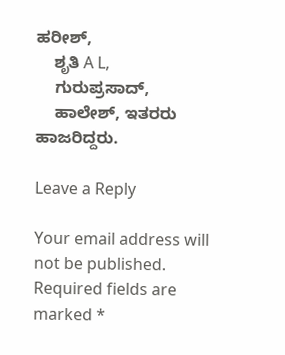ಹರೀಶ್,
    ಶೃತಿ A L,
    ಗುರುಪ್ರಸಾದ್,
    ಹಾಲೇಶ್, ಇತರರು ಹಾಜರಿದ್ದರು.

Leave a Reply

Your email address will not be published. Required fields are marked *